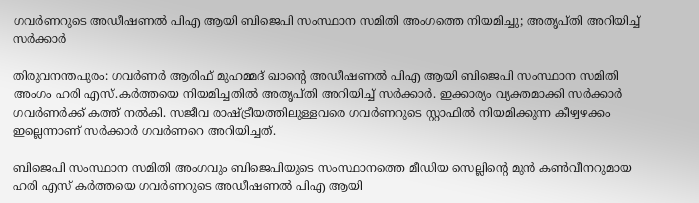ഗവർണറുടെ അഡീഷണൽ പിഎ ആയി ബിജെപി സംസ്ഥാന സമിതി അംഗത്തെ നിയമിച്ചു; അതൃപ്തി അറിയിച്ച് സർക്കാർ

തിരുവനന്തപുരം: ഗവർണർ ആരിഫ് മുഹമ്മദ് ഖാന്റെ അഡീഷണൽ പിഎ ആയി ബിജെപി സംസ്ഥാന സമിതി അംഗം ഹരി എസ്.കർത്തയെ നിയമിച്ചതിൽ അതൃപ്തി അറിയിച്ച് സർക്കാർ. ഇക്കാര്യം വ്യക്തമാക്കി സർക്കാർ ഗവർണർക്ക് കത്ത് നൽകി. സജീവ രാഷ്ട്രീയത്തിലുള്ളവരെ ഗവർണറുടെ സ്റ്റാഫിൽ നിയമിക്കുന്ന കീഴ്വഴക്കം ഇല്ലെന്നാണ് സർക്കാർ ഗവർണറെ അറിയിച്ചത്.

ബിജെപി സംസ്ഥാന സമിതി അംഗവും ബിജെപിയുടെ സംസ്ഥാനത്തെ മീഡിയ സെല്ലിന്റെ മുൻ കൺവീനറുമായ ഹരി എസ് കർത്തയെ ഗവർണറുടെ അഡീഷണൽ പിഎ ആയി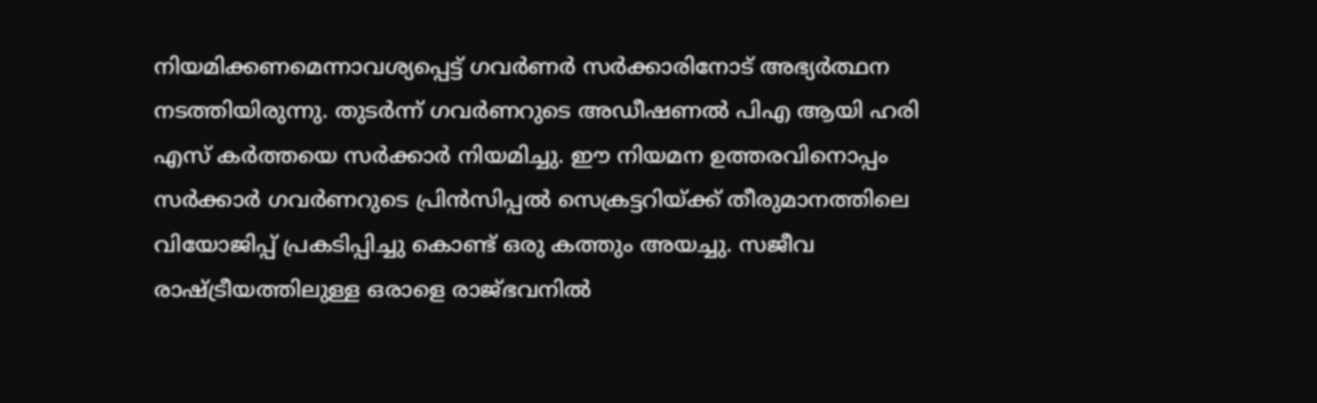നിയമിക്കണമെന്നാവശ്യപ്പെട്ട് ഗവർണർ സർക്കാരിനോട് അഭ്യർത്ഥന നടത്തിയിരുന്നു. തുടർന്ന് ഗവർണറുടെ അഡീഷണൽ പിഎ ആയി ഹരി എസ് കർത്തയെ സർക്കാർ നിയമിച്ചു. ഈ നിയമന ഉത്തരവിനൊപ്പം സർക്കാർ ഗവർണറുടെ പ്രിൻസിപ്പൽ സെക്രട്ടറിയ്ക്ക് തീരുമാനത്തിലെ വിയോജിപ്പ് പ്രകടിപ്പിച്ചു കൊണ്ട് ഒരു കത്തും അയച്ചു. സജീവ രാഷ്ട്രീയത്തിലുള്ള ഒരാളെ രാജ്ഭവനിൽ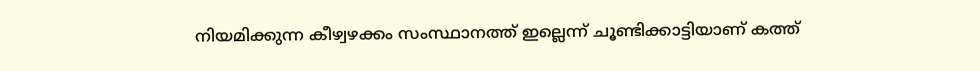നിയമിക്കുന്ന കീഴ്വഴക്കം സംസ്ഥാനത്ത് ഇല്ലെന്ന് ചൂണ്ടിക്കാട്ടിയാണ് കത്ത്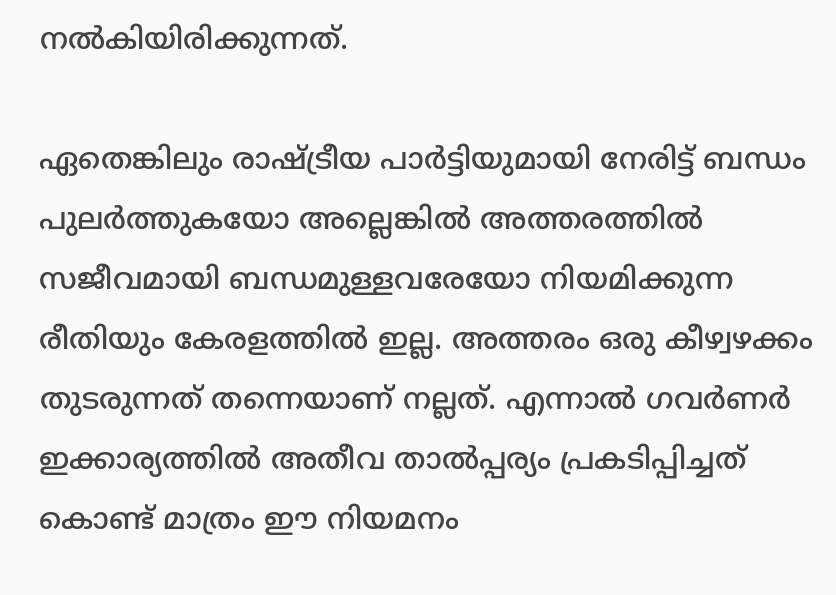നൽകിയിരിക്കുന്നത്.

ഏതെങ്കിലും രാഷ്ട്രീയ പാർട്ടിയുമായി നേരിട്ട് ബന്ധം പുലർത്തുകയോ അല്ലെങ്കിൽ അത്തരത്തിൽ സജീവമായി ബന്ധമുള്ളവരേയോ നിയമിക്കുന്ന രീതിയും കേരളത്തിൽ ഇല്ല. അത്തരം ഒരു കീഴ്വഴക്കം തുടരുന്നത് തന്നെയാണ് നല്ലത്. എന്നാൽ ഗവർണർ ഇക്കാര്യത്തിൽ അതീവ താൽപ്പര്യം പ്രകടിപ്പിച്ചത് കൊണ്ട് മാത്രം ഈ നിയമനം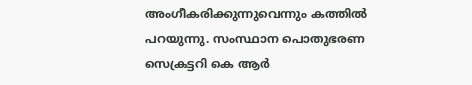അംഗീകരിക്കുന്നുവെന്നും കത്തിൽ പറയുന്നു. സംസ്ഥാന പൊതുഭരണ സെക്രട്ടറി കെ ആർ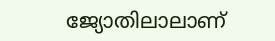ജ്യോതിലാലാണ്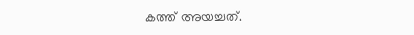കത്ത് അയച്ചത്.